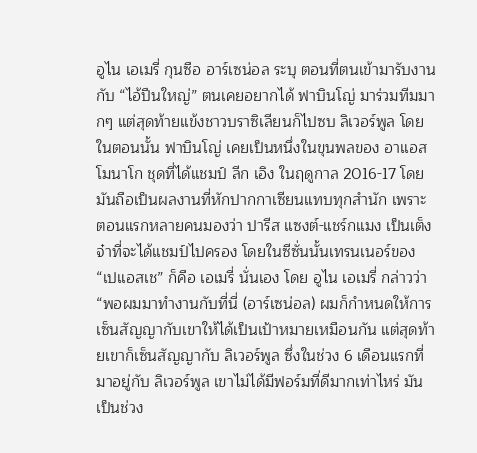อูไน เอเมรี่ กุนซือ อาร์เซน่อล ระบุ ตอนที่ตนเข้ามารับงานกับ “ไอ้ปืนใหญ่” ตนเคยอยากได้ ฟาบินโญ่ มาร่วมทีมมากๆ แต่สุดท้ายแข้งชาวบราซิเลียนก็ไปซบ ลิเวอร์พูล โดยในตอนนั้น ฟาบินโญ่ เคยเป็นหนึ่งในขุนพลของ อาแอส โมนาโก ชุดที่ได้แชมป์ ลีก เอิง ในฤดูกาล 2016-17 โดยมันถือเป็นผลงานที่หักปากกาเซียนแทบทุกสำนัก เพราะตอนแรกหลายคนมองว่า ปารีส แซงต์-แชร์กแมง เป็นเต็งจ๋าที่จะได้แชมป์ไปครอง โดยในซีซั่นนั้นเทรนเนอร์ของ “เปแอสเช” ก็คือ เอเมรี่ นั่นเอง โดย อูไน เอเมรี่ กล่าวว่า
“พอผมมาทำงานกับที่นี่ (อาร์เซน่อล) ผมก็กำหนดให้การเซ็นสัญญากับเขาให้ได้เป็นเป้าหมายเหมือนกัน แต่สุดท้ายเขาก็เซ็นสัญญากับ ลิเวอร์พูล ซึ่งในช่วง 6 เดือนแรกที่มาอยู่กับ ลิเวอร์พูล เขาไม่ได้มีฟอร์มที่ดีมากเท่าไหร่ มันเป็นช่วง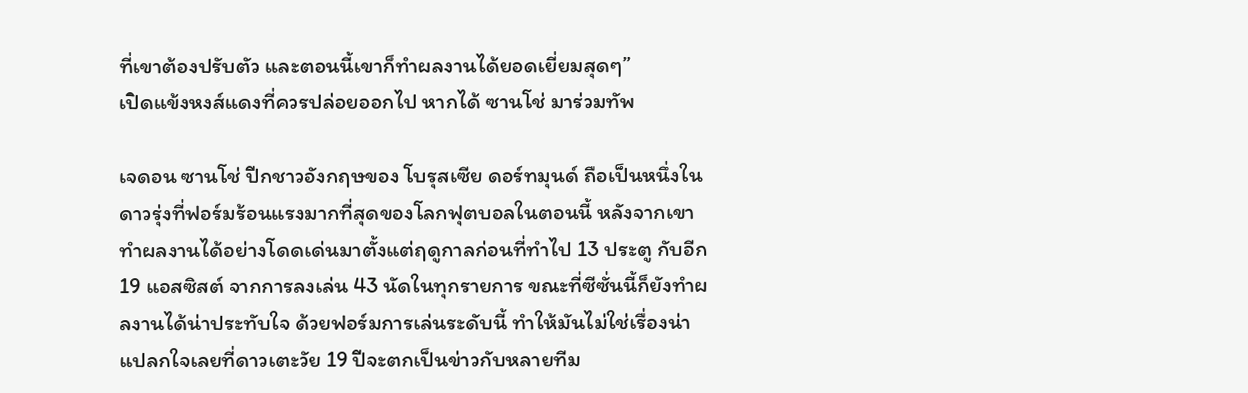ที่เขาต้องปรับตัว และตอนนี้เขาก็ทำผลงานได้ยอดเยี่ยมสุดๆ”
เปิดแข้งหงส์แดงที่ควรปล่อยออกไป หากได้ ซานโช่ มาร่วมทัพ

เจดอน ซานโช่ ปีกชาวอังกฤษของ โบรุสเซีย ดอร์ทมุนด์ ถือเป็นหนึ่งในดาวรุ่งที่ฟอร์มร้อนแรงมากที่สุดของโลกฟุตบอลในตอนนี้ หลังจากเขาทำผลงานได้อย่างโดดเด่นมาตั้งแต่ฤดูกาลก่อนที่ทำไป 13 ประตู กับอีก 19 แอสซิสต์ จากการลงเล่น 43 นัดในทุกรายการ ขณะที่ซีซั่นนี้ก็ยังทำผลงานได้น่าประทับใจ ด้วยฟอร์มการเล่นระดับนี้ ทำให้มันไม่ใช่เรื่องน่าแปลกใจเลยที่ดาวเตะวัย 19 ปีจะตกเป็นข่าวกับหลายทีม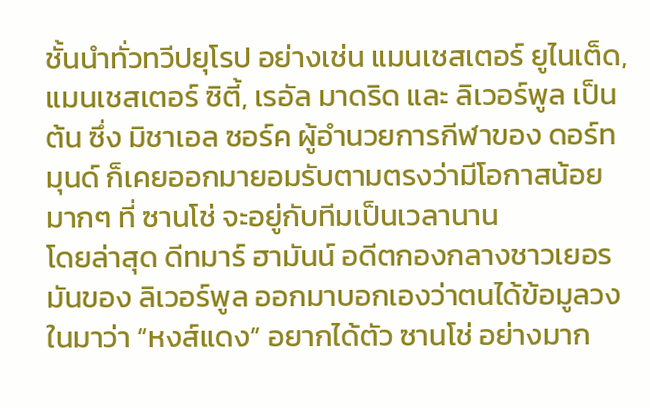ชั้นนำทั่วทวีปยุโรป อย่างเช่น แมนเชสเตอร์ ยูไนเต็ด, แมนเชสเตอร์ ซิตี้, เรอัล มาดริด และ ลิเวอร์พูล เป็นต้น ซึ่ง มิชาเอล ซอร์ค ผู้อำนวยการกีฬาของ ดอร์ทมุนด์ ก็เคยออกมายอมรับตามตรงว่ามีโอกาสน้อยมากๆ ที่ ซานโช่ จะอยู่กับทีมเป็นเวลานาน
โดยล่าสุด ดีทมาร์ ฮามันน์ อดีตกองกลางชาวเยอรมันของ ลิเวอร์พูล ออกมาบอกเองว่าตนได้ข้อมูลวงในมาว่า “หงส์แดง” อยากได้ตัว ซานโช่ อย่างมาก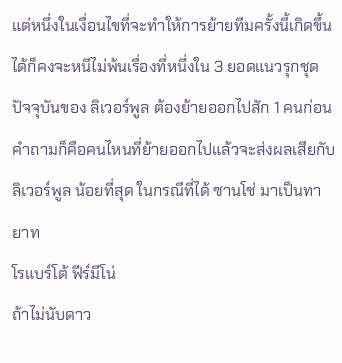แต่หนึ่งในเงื่อนไขที่จะทำให้การย้ายทีมครั้งนี้เกิดขึ้นได้ก็คงจะหนีไม่พ้นเรื่องที่หนึ่งใน 3 ยอดแนวรุกชุดปัจจุบันของ ลิเวอร์พูล ต้องย้ายออกไปสัก 1 คนก่อน คำถามก็คือคนไหนที่ย้ายออกไปแล้วจะส่งผลเสียกับ ลิเวอร์พูล น้อยที่สุด ในกรณีที่ได้ ซานโช่ มาเป็นทายาท
โรแบร์โต้ ฟีร์มีโน่
ถ้าไม่นับดาว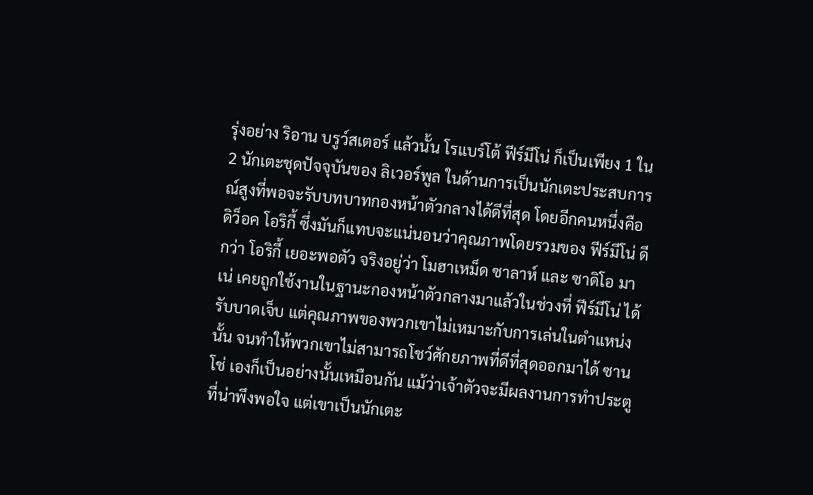รุ่งอย่าง ริอาน บรูว์สเตอร์ แล้วนั้น โรแบร์โต้ ฟีร์มีโน่ ก็เป็นเพียง 1 ใน 2 นักเตะชุดปัจจุบันของ ลิเวอร์พูล ในด้านการเป็นนักเตะประสบการณ์สูงที่พอจะรับบทบาทกองหน้าตัวกลางได้ดีที่สุด โดยอีกคนหนึ่งคือ ดิว็อค โอริกี้ ซึ่งมันก็แทบจะแน่นอนว่าคุณภาพโดยรวมของ ฟีร์มีโน่ ดีกว่า โอริกี้ เยอะพอตัว จริงอยู่ว่า โมฮาเหม็ด ซาลาห์ และ ซาดิโอ มาเน่ เคยถูกใช้งานในฐานะกองหน้าตัวกลางมาแล้วในช่วงที่ ฟีร์มีโน่ ได้รับบาดเจ็บ แต่คุณภาพของพวกเขาไม่เหมาะกับการเล่นในตำแหน่งนั้น จนทำให้พวกเขาไม่สามารถโชว์ศักยภาพที่ดีที่สุดออกมาได้ ซานโช่ เองก็เป็นอย่างนั้นเหมือนกัน แม้ว่าเจ้าตัวจะมีผลงานการทำประตูที่น่าพึงพอใจ แต่เขาเป็นนักเตะ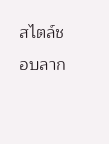สไตล์ชอบลาก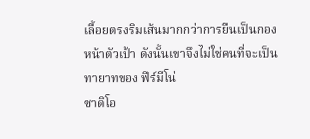เลื้อยตรงริมเส้นมากกว่าการยืนเป็นกองหน้าตัวเป้า ดังนั้นเขาจึงไม่ใช่คนที่จะเป็นทายาทของ ฟีร์มีโน่
ซาดิโอ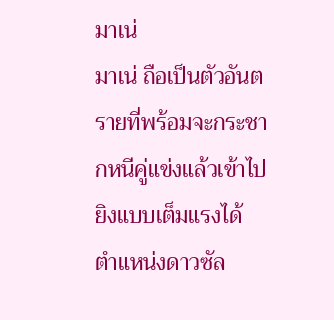มาเน่
มาเน่ ถือเป็นตัวอันตรายที่พร้อมจะกระชากหนีคู่แข่งแล้วเข้าไปยิงแบบเต็มแรงได้ ตำแหน่งดาวซัล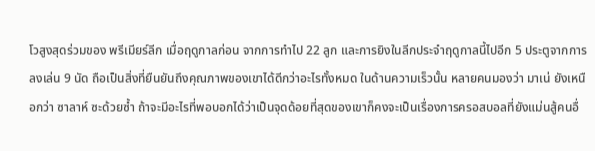โวสูงสุดร่วมของ พรีเมียร์ลีก เมื่อฤดูกาลก่อน จากการทำไป 22 ลูก และการยิงในลีกประจำฤดูกาลนี้ไปอีก 5 ประตูจากการลงเล่น 9 นัด ถือเป็นสิ่งที่ยืนยันถึงคุณภาพของเขาได้ดีกว่าอะไรทั้งหมด ในด้านความเร็วนั้น หลายคนมองว่า มาเน่ ยังเหนือกว่า ซาลาห์ ซะด้วยซ้ำ ถ้าจะมีอะไรที่พอบอกได้ว่าเป็นจุดด้อยที่สุดของเขาก็คงจะเป็นเรื่องการครอสบอลที่ยังแม่นสู้คนอื่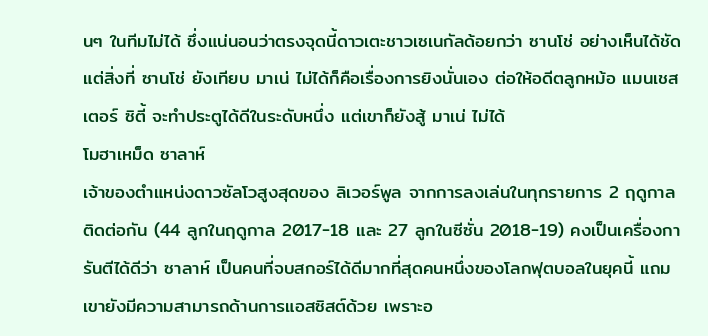นๆ ในทีมไม่ได้ ซึ่งแน่นอนว่าตรงจุดนี้ดาวเตะชาวเซเนกัลด้อยกว่า ซานโช่ อย่างเห็นได้ชัด แต่สิ่งที่ ซานโช่ ยังเทียบ มาเน่ ไม่ได้ก็คือเรื่องการยิงนั่นเอง ต่อให้อดีตลูกหม้อ แมนเชสเตอร์ ซิตี้ จะทำประตูได้ดีในระดับหนึ่ง แต่เขาก็ยังสู้ มาเน่ ไม่ได้
โมฮาเหม็ด ซาลาห์
เจ้าของตำแหน่งดาวซัลโวสูงสุดของ ลิเวอร์พูล จากการลงเล่นในทุกรายการ 2 ฤดูกาลติดต่อกัน (44 ลูกในฤดูกาล 2017-18 และ 27 ลูกในซีซั่น 2018-19) คงเป็นเครื่องการันตีได้ดีว่า ซาลาห์ เป็นคนที่จบสกอร์ได้ดีมากที่สุดคนหนึ่งของโลกฟุตบอลในยุคนี้ แถมเขายังมีความสามารถด้านการแอสซิสต์ด้วย เพราะอ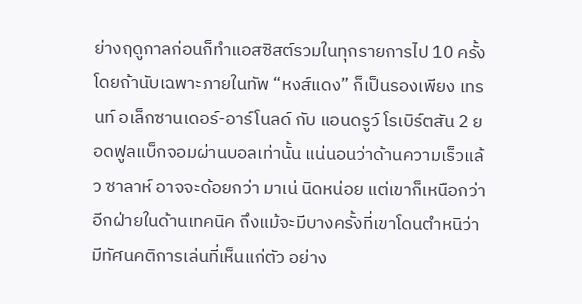ย่างฤดูกาลก่อนก็ทำแอสซิสต์รวมในทุกรายการไป 10 ครั้ง โดยถ้านับเฉพาะภายในทัพ “หงส์แดง” ก็เป็นรองเพียง เทรนท์ อเล็กซานเดอร์-อาร์โนลด์ กับ แอนดรูว์ โรเบิร์ตสัน 2 ยอดฟูลแบ็กจอมผ่านบอลเท่านั้น แน่นอนว่าด้านความเร็วแล้ว ซาลาห์ อาจจะด้อยกว่า มาเน่ นิดหน่อย แต่เขาก็เหนือกว่าอีกฝ่ายในด้านเทคนิค ถึงแม้จะมีบางครั้งที่เขาโดนตำหนิว่ามีทัศนคติการเล่นที่เห็นแก่ตัว อย่าง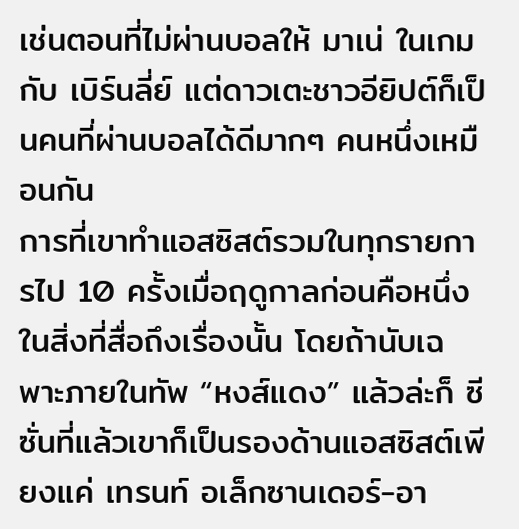เช่นตอนที่ไม่ผ่านบอลให้ มาเน่ ในเกมกับ เบิร์นลี่ย์ แต่ดาวเตะชาวอียิปต์ก็เป็นคนที่ผ่านบอลได้ดีมากๆ คนหนึ่งเหมือนกัน
การที่เขาทำแอสซิสต์รวมในทุกรายการไป 10 ครั้งเมื่อฤดูกาลก่อนคือหนึ่งในสิ่งที่สื่อถึงเรื่องนั้น โดยถ้านับเฉพาะภายในทัพ “หงส์แดง” แล้วล่ะก็ ซีซั่นที่แล้วเขาก็เป็นรองด้านแอสซิสต์เพียงแค่ เทรนท์ อเล็กซานเดอร์-อา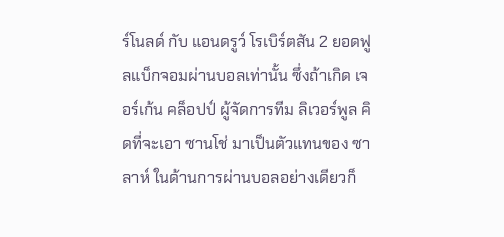ร์โนลด์ กับ แอนดรูว์ โรเบิร์ตสัน 2 ยอดฟูลแบ็กจอมผ่านบอลเท่านั้น ซึ่งถ้าเกิด เจอร์เก้น คล็อปป์ ผู้จัดการทีม ลิเวอร์พูล คิดที่จะเอา ซานโช่ มาเป็นตัวแทนของ ซาลาห์ ในด้านการผ่านบอลอย่างเดียวก็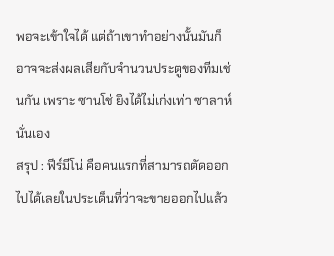พอจะเข้าใจได้ แต่ถ้าเขาทำอย่างนั้นมันก็อาจจะส่งผลเสียกับจำนวนประตูของทีมเช่นกัน เพราะ ซานโช่ ยิงได้ไม่เก่งเท่า ซาลาห์ นั่นเอง
สรุป : ฟีร์มีโน่ คือคนแรกที่สามารถตัดออกไปได้เลยในประเด็นที่ว่าจะขายออกไปแล้ว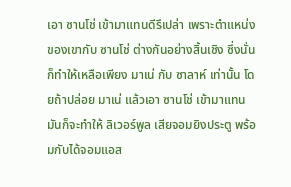เอา ซานโช่ เข้ามาแทนดีรึเปล่า เพราะตำแหน่งของเขากับ ซานโช่ ต่างกันอย่างสิ้นเชิง ซึ่งนั่นก็ทำให้เหลือเพียง มาเน่ กับ ซาลาห์ เท่านั้น โดยถ้าปล่อย มาเน่ แล้วเอา ซานโช่ เข้ามาแทน มันก็จะทำให้ ลิเวอร์พูล เสียจอมยิงประตู พร้อมกับได้จอมแอส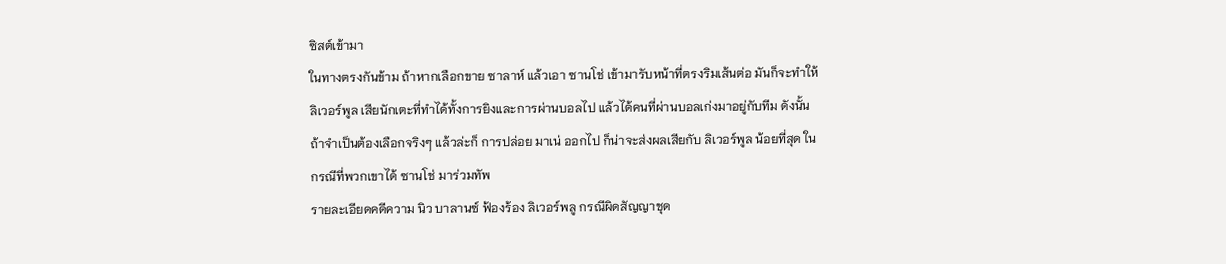ซิสต์เข้ามา
ในทางตรงกันข้าม ถ้าหากเลือกขาย ซาลาห์ แล้วเอา ซานโช่ เข้ามารับหน้าที่ตรงริมเส้นต่อ มันก็จะทำให้ ลิเวอร์พูล เสียนักเตะที่ทำได้ทั้งการยิงและการผ่านบอลไป แล้วได้คนที่ผ่านบอลเก่งมาอยู่กับทีม ดังนั้นถ้าจำเป็นต้องเลือกจริงๆ แล้วล่ะก็ การปล่อย มาเน่ ออกไป ก็น่าจะส่งผลเสียกับ ลิเวอร์พูล น้อยที่สุด ในกรณีที่พวกเขาได้ ซานโช่ มาร่วมทัพ
รายละเอียดคดีความ นิว บาลานซ์ ฟ้องร้อง ลิเวอร์พลู กรณีผิดสัญญาชุด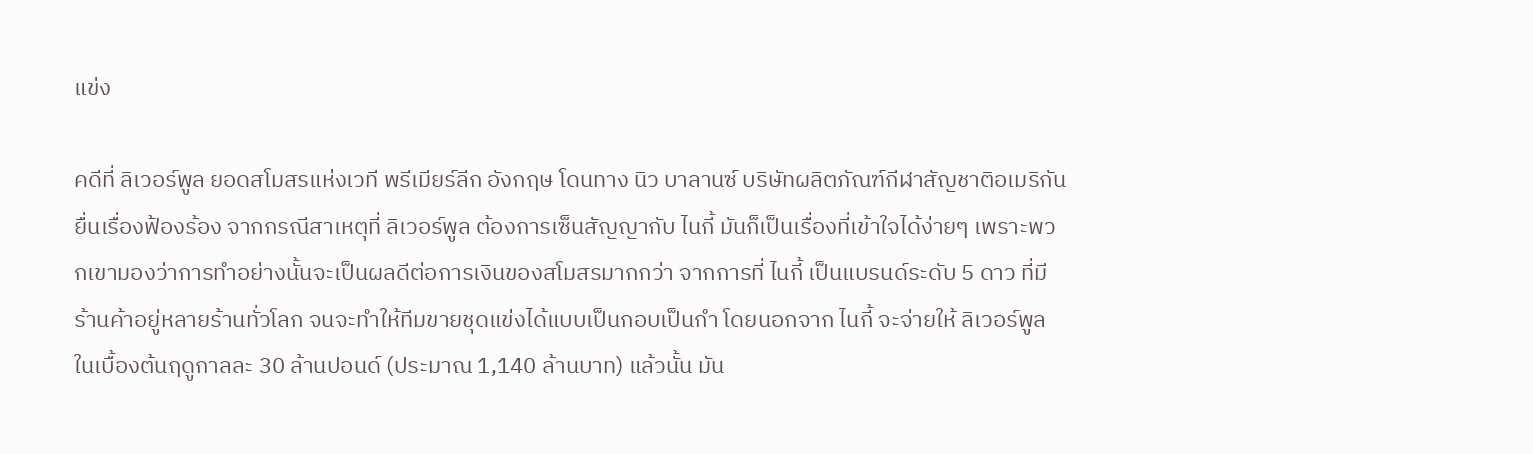แข่ง

คดีที่ ลิเวอร์พูล ยอดสโมสรแห่งเวที พรีเมียร์ลีก อังกฤษ โดนทาง นิว บาลานซ์ บริษัทผลิตภัณฑ์กีฬาสัญชาติอเมริกันยื่นเรื่องฟ้องร้อง จากกรณีสาเหตุที่ ลิเวอร์พูล ต้องการเซ็นสัญญากับ ไนกี้ มันก็เป็นเรื่องที่เข้าใจได้ง่ายๆ เพราะพวกเขามองว่าการทำอย่างนั้นจะเป็นผลดีต่อการเงินของสโมสรมากกว่า จากการที่ ไนกี้ เป็นแบรนด์ระดับ 5 ดาว ที่มีร้านค้าอยู่หลายร้านทั่วโลก จนจะทำให้ทีมขายชุดแข่งได้แบบเป็นกอบเป็นกำ โดยนอกจาก ไนกี้ จะจ่ายให้ ลิเวอร์พูล ในเบื้องต้นฤดูกาลละ 30 ล้านปอนด์ (ประมาณ 1,140 ล้านบาท) แล้วนั้น มัน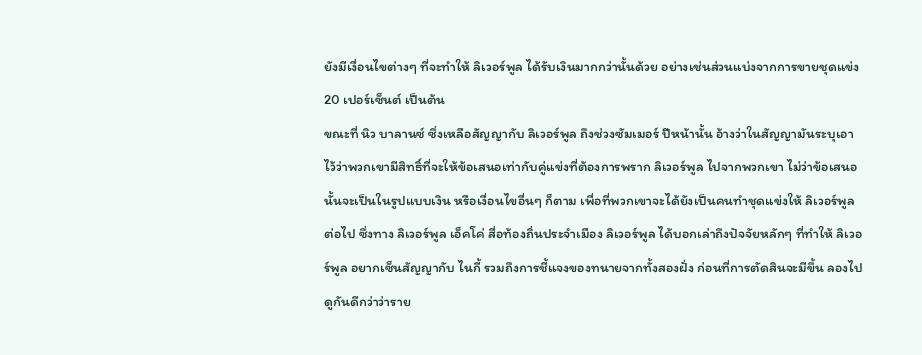ยังมีเงื่อนไขต่างๆ ที่จะทำให้ ลิเวอร์พูล ได้รับเงินมากกว่านั้นด้วย อย่างเช่นส่วนแบ่งจากการขายชุดแข่ง 20 เปอร์เซ็นต์ เป็นต้น
ขณะที่ นิว บาลานซ์ ซึ่งเหลือสัญญากับ ลิเวอร์พูล ถึงช่วงซัมเมอร์ ปีหน้านั้น อ้างว่าในสัญญามันระบุเอาไว้ว่าพวกเขามีสิทธิ์ที่จะให้ข้อเสนอเท่ากับคู่แข่งที่ต้องการพราก ลิเวอร์พูล ไปจากพวกเขา ไม่ว่าข้อเสนอนั้นจะเป็นในรูปแบบเงิน หรือเงื่อนไขอื่นๆ ก็ตาม เพื่อที่พวกเขาจะได้ยังเป็นคนทำชุดแข่งให้ ลิเวอร์พูล ต่อไป ซึ่งทาง ลิเวอร์พูล เอ็คโค่ สื่อท้องถิ่นประจำเมือง ลิเวอร์พูล ได้บอกเล่าถึงปัจจัยหลักๆ ที่ทำให้ ลิเวอร์พูล อยากเซ็นสัญญากับ ไนกี้ รวมถึงการชี้แจงของทนายจากทั้งสองฝั่ง ก่อนที่การตัดสินจะมีขึ้น ลองไปดูกันดีกว่าว่าราย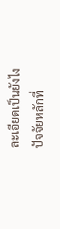ละเอียดเป็นยังไง
ปัจจัยหลักที่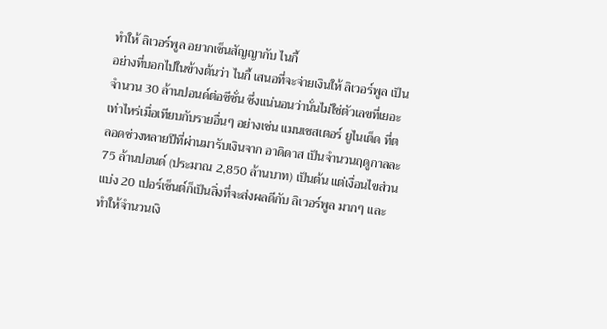ทำให้ ลิเวอร์พูล อยากเซ็นสัญญากับ ไนกี้
อย่างที่บอกไปในข้างต้นว่า ไนกี้ เสนอที่จะจ่ายเงินให้ ลิเวอร์พูล เป็นจำนวน 30 ล้านปอนด์ต่อซีซั่น ซึ่งแน่นอนว่านั่นไม่ใช่ตัวเลขที่เยอะเท่าไหร่เมื่อเทียบกับรายอื่นๆ อย่างเช่น แมนเชสเตอร์ ยูไนเต็ด ที่ตลอดช่วงหลายปีที่ผ่านมารับเงินจาก อาดิดาส เป็นจำนวนฤดูกาลละ 75 ล้านปอนด์ (ประมาณ 2,850 ล้านบาท) เป็นต้น แต่เงื่อนไขส่วนแบ่ง 20 เปอร์เซ็นต์ก็เป็นสิ่งที่จะส่งผลดีกับ ลิเวอร์พูล มากๆ และทำให้จำนวนเงิ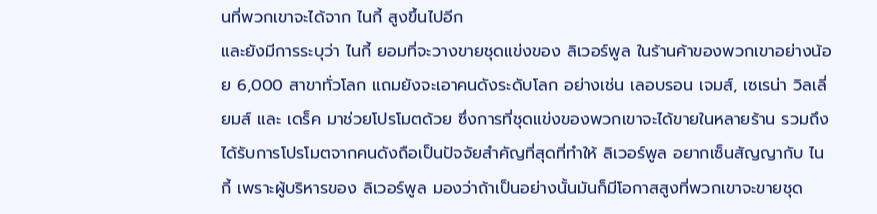นที่พวกเขาจะได้จาก ไนกี้ สูงขึ้นไปอีก
และยังมีการระบุว่า ไนกี้ ยอมที่จะวางขายชุดแข่งของ ลิเวอร์พูล ในร้านค้าของพวกเขาอย่างน้อย 6,000 สาขาทั่วโลก แถมยังจะเอาคนดังระดับโลก อย่างเช่น เลอบรอน เจมส์, เซเรน่า วิลเลี่ยมส์ และ เดร็ค มาช่วยโปรโมตด้วย ซึ่งการที่ชุดแข่งของพวกเขาจะได้ขายในหลายร้าน รวมถึงได้รับการโปรโมตจากคนดังถือเป็นปัจจัยสำคัญที่สุดที่ทำให้ ลิเวอร์พูล อยากเซ็นสัญญากับ ไนกี้ เพราะผู้บริหารของ ลิเวอร์พูล มองว่าถ้าเป็นอย่างนั้นมันก็มีโอกาสสูงที่พวกเขาจะขายชุด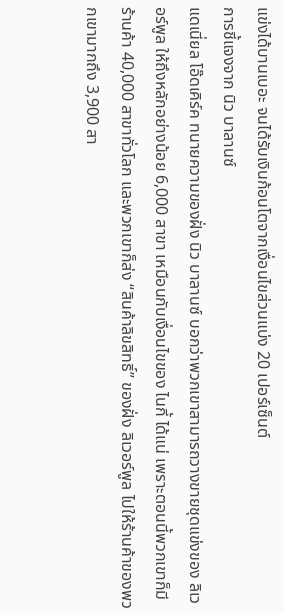แข่งได้บานเบอะ จนได้รับเงินก้อนโตจากเงื่อนไขส่วนแบ่ง 20 เปอร์เซ็นต์
การชี้แจงจาก นิว บาลานซ์
แดเนี่ยล โอ๊ดเคิร์ค ทนายความของฝั่ง นิว บาลานซ์ บอกว่าพวกเขาสามารถวางขายชุดแข่งของ ลิเวอร์พูล ให้ถึงหลักอย่างน้อย 6,000 สาขา เหมือนกับเงื่อนไขของ ไนกี้ ได้แน่ เพราะตอนนี้พวกเขาก็มีร้านค้า 40,000 สาขาทั่วโลก และพวกเขาก็ส่ง “สินค้าลิขสิทธิ์” ของฝั่ง ลิเวอร์พูล ไปให้ร้านค้าของพวกเขามากถึง 3,900 สา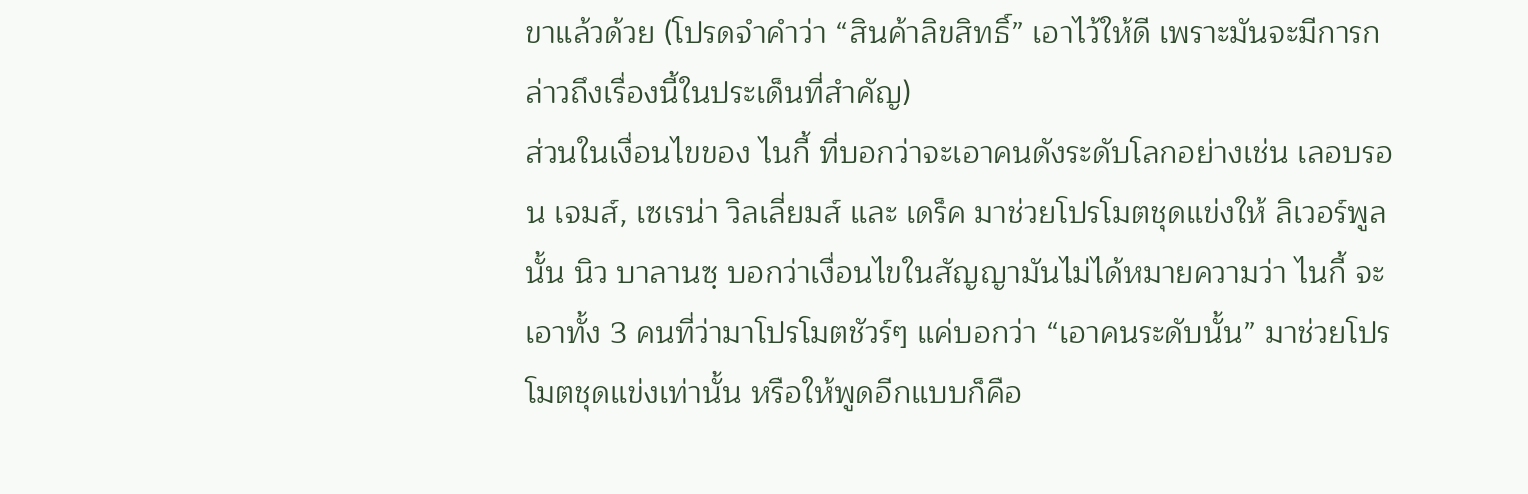ขาแล้วด้วย (โปรดจำคำว่า “สินค้าลิขสิทธิ์” เอาไว้ให้ดี เพราะมันจะมีการกล่าวถึงเรื่องนี้ในประเด็นที่สำคัญ)
ส่วนในเงื่อนไขของ ไนกี้ ที่บอกว่าจะเอาคนดังระดับโลกอย่างเช่น เลอบรอน เจมส์, เซเรน่า วิลเลี่ยมส์ และ เดร็ค มาช่วยโปรโมตชุดแข่งให้ ลิเวอร์พูล นั้น นิว บาลานซฺ บอกว่าเงื่อนไขในสัญญามันไม่ได้หมายความว่า ไนกี้ จะเอาทั้ง 3 คนที่ว่ามาโปรโมตชัวร์ๆ แค่บอกว่า “เอาคนระดับนั้น” มาช่วยโปรโมตชุดแข่งเท่านั้น หรือให้พูดอีกแบบก็คือ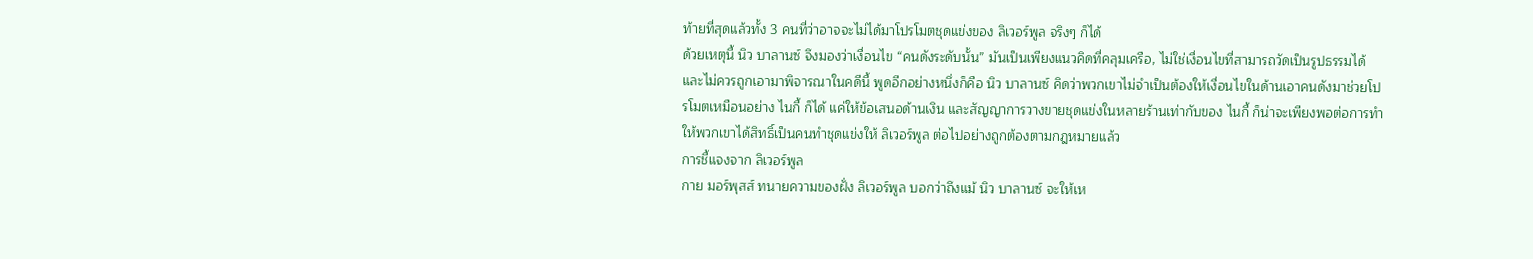ท้ายที่สุดแล้วทั้ง 3 คนที่ว่าอาจจะไม่ได้มาโปรโมตชุดแข่งของ ลิเวอร์พูล จริงๆ ก็ได้
ด้วยเหตุนี้ นิว บาลานซ์ จึงมองว่าเงื่อนไข “คนดังระดับนั้น” มันเป็นเพียงแนวคิดที่คลุมเครือ, ไม่ใช่เงื่อนไขที่สามารถวัดเป็นรูปธรรมได้ และไม่ควรถูกเอามาพิจารณาในคดีนี้ พูดอีกอย่างหนึ่งก็คือ นิว บาลานซ์ คิดว่าพวกเขาไม่จำเป็นต้องให้เงื่อนไขในด้านเอาคนดังมาช่วยโปรโมตเหมือนอย่าง ไนกี้ ก็ได้ แค่ให้ข้อเสนอด้านเงิน และสัญญาการวางขายชุดแข่งในหลายร้านเท่ากับของ ไนกี้ ก็น่าจะเพียงพอต่อการทำให้พวกเขาได้สิทธิ์เป็นคนทำชุดแข่งให้ ลิเวอร์พูล ต่อไปอย่างถูกต้องตามกฎหมายแล้ว
การชี้แจงจาก ลิเวอร์พูล
กาย มอร์พุสส์ ทนายความของฝั่ง ลิเวอร์พูล บอกว่าถึงแม้ นิว บาลานซ์ จะให้เห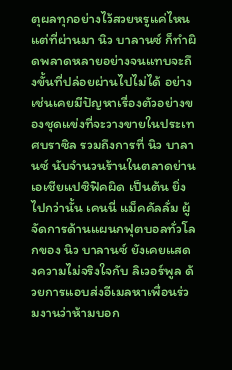ตุผลทุกอย่างไว้สวยหรูแค่ไหน แต่ที่ผ่านมา นิว บาลานซ์ ก็ทำผิดพลาดหลายอย่างจนแทบจะถึงขั้นที่ปล่อยผ่านไปไม่ได้ อย่างเช่นเคยมีปัญหาเรื่องตัวอย่างของชุดแข่งที่จะวางขายในประเทศบราซิล รวมถึงการที่ นิว บาลานซ์ นับจำนวนร้านในตลาดย่านเอเชียแปซิฟิคผิด เป็นต้น ยิ่งไปกว่านั้น เคนนี่ แม็คคัลลั่ม ผู้จัดการด้านแผนกฟุตบอลทั่วโลกของ นิว บาลานซ์ ยังเคยแสดงความไม่จริงใจกับ ลิเวอร์พูล ด้วยการแอบส่งอีเมลหาเพื่อนร่วมงานว่าห้ามบอก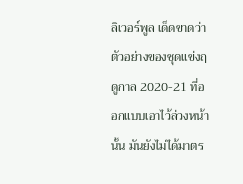ลิเวอร์พูล เด็ดขาดว่าตัวอย่างของชุดแข่งฤดูกาล 2020-21 ที่ออกแบบเอาไว้ล่วงหน้านั้น มันยังไม่ได้มาตร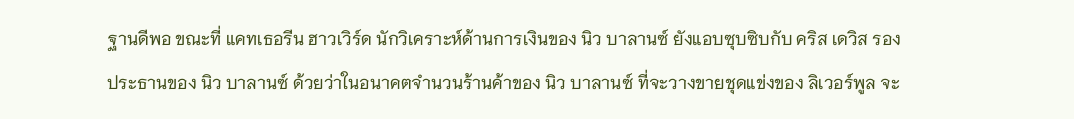ฐานดีพอ ขณะที่ แคทเธอรีน ฮาวเวิร์ด นักวิเคราะห์ด้านการเงินของ นิว บาลานซ์ ยังแอบซุบซิบกับ คริส เดวิส รองประธานของ นิว บาลานซ์ ด้วยว่าในอนาคตจำนวนร้านค้าของ นิว บาลานซ์ ที่จะวางขายชุดแข่งของ ลิเวอร์พูล จะ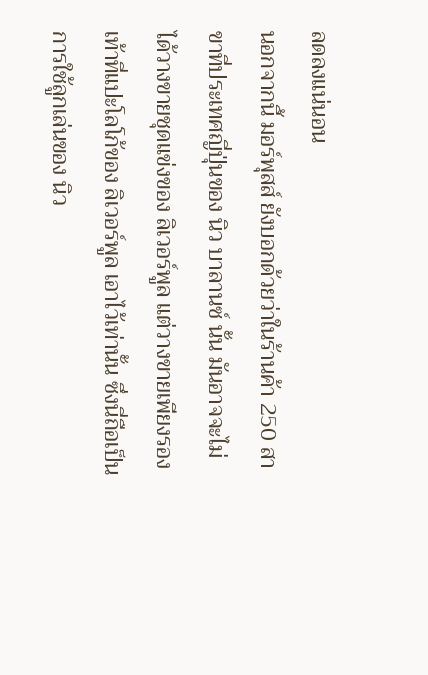ลดลงแน่นอน
นอกจากนี้ มอร์พุสส์ ยังบอกด้วยว่าในร้านค้า 250 สาขาที่ประเทศญี่ปุ่นของ นิว บาลานซ์ นั้น มันอาจจะไม่ได้วางขายชุดแข่งของ ลิเวอร์พูล แต่วางขายเพียงรองเท้าที่แปะโลโก้ของ ลิเวอร์พูล เอาไว้เท่านั้น ซึ่งนี่ถือเป็นการใช้ลูกเล่นของ นิว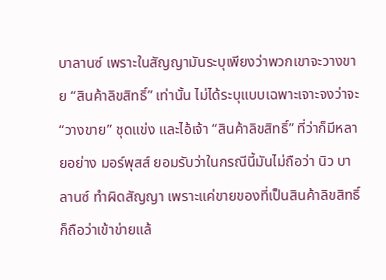บาลานซ์ เพราะในสัญญามันระบุเพียงว่าพวกเขาจะวางขาย “สินค้าลิขสิทธิ์” เท่านั้น ไม่ได้ระบุแบบเฉพาะเจาะจงว่าจะ “วางขาย” ชุดแข่ง และไอ้เจ้า “สินค้าลิขสิทธิ์” ที่ว่าก็มีหลายอย่าง มอร์พุสส์ ยอมรับว่าในกรณีนี้มันไม่ถือว่า นิว บาลานซ์ ทำผิดสัญญา เพราะแค่ขายของที่เป็นสินค้าลิขสิทธิ์ก็ถือว่าเข้าข่ายแล้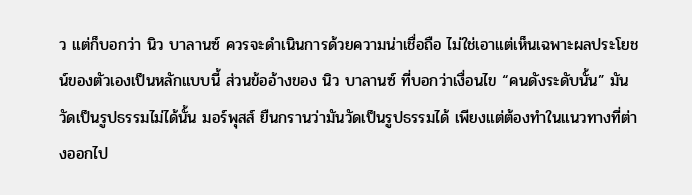ว แต่ก็บอกว่า นิว บาลานซ์ ควรจะดำเนินการด้วยความน่าเชื่อถือ ไม่ใช่เอาแต่เห็นเฉพาะผลประโยชน์ของตัวเองเป็นหลักแบบนี้ ส่วนข้ออ้างของ นิว บาลานซ์ ที่บอกว่าเงื่อนไข “คนดังระดับนั้น” มันวัดเป็นรูปธรรมไม่ได้นั้น มอร์พุสส์ ยืนกรานว่ามันวัดเป็นรูปธรรมได้ เพียงแต่ต้องทำในแนวทางที่ต่างออกไป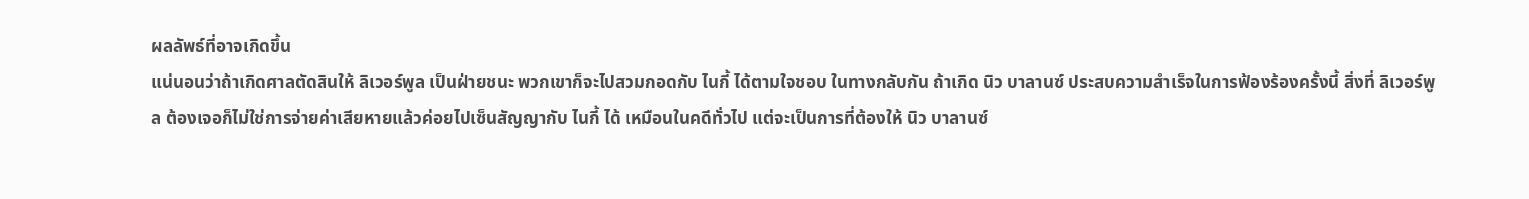ผลลัพธ์ที่อาจเกิดขึ้น
แน่นอนว่าถ้าเกิดศาลตัดสินให้ ลิเวอร์พูล เป็นฝ่ายชนะ พวกเขาก็จะไปสวมกอดกับ ไนกี้ ได้ตามใจชอบ ในทางกลับกัน ถ้าเกิด นิว บาลานซ์ ประสบความสำเร็จในการฟ้องร้องครั้งนี้ สิ่งที่ ลิเวอร์พูล ต้องเจอก็ไม่ใช่การจ่ายค่าเสียหายแล้วค่อยไปเซ็นสัญญากับ ไนกี้ ได้ เหมือนในคดีทั่วไป แต่จะเป็นการที่ต้องให้ นิว บาลานซ์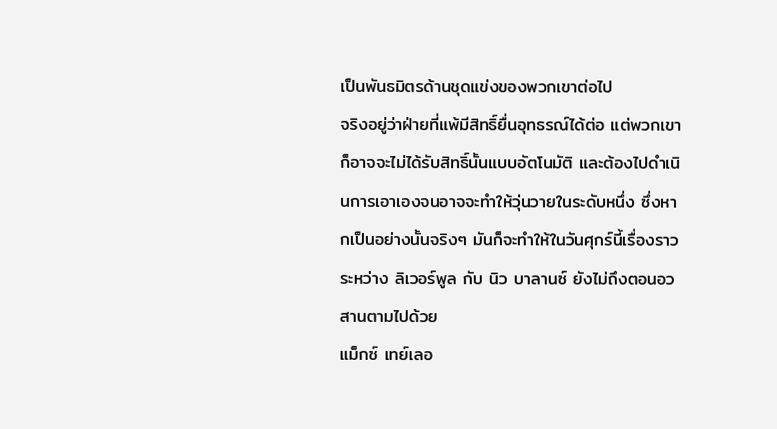เป็นพันธมิตรด้านชุดแข่งของพวกเขาต่อไป
จริงอยู่ว่าฝ่ายที่แพ้มีสิทธิ์ยื่นอุทธรณ์ได้ต่อ แต่พวกเขาก็อาจจะไม่ได้รับสิทธิ์นั้นแบบอัตโนมัติ และต้องไปดำเนินการเอาเองจนอาจจะทำให้วุ่นวายในระดับหนึ่ง ซึ่งหากเป็นอย่างนั้นจริงๆ มันก็จะทำให้ในวันศุกร์นี้เรื่องราวระหว่าง ลิเวอร์พูล กับ นิว บาลานซ์ ยังไม่ถึงตอนอวสานตามไปด้วย
แม็กซ์ เทย์เลอ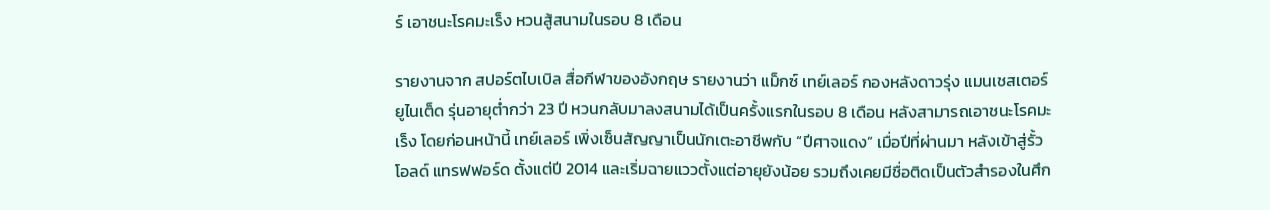ร์ เอาชนะโรคมะเร็ง หวนสู้สนามในรอบ 8 เดือน

รายงานจาก สปอร์ตไบเบิล สื่อกีฬาของอังกฤษ รายงานว่า แม็กซ์ เทย์เลอร์ กองหลังดาวรุ่ง แมนเชสเตอร์ ยูไนเต็ด รุ่นอายุต่ำกว่า 23 ปี หวนกลับมาลงสนามได้เป็นครั้งแรกในรอบ 8 เดือน หลังสามารถเอาชนะโรคมะเร็ง โดยก่อนหน้านี้ เทย์เลอร์ เพิ่งเซ็นสัญญาเป็นนักเตะอาชีพกับ “ปีศาจแดง” เมื่อปีที่ผ่านมา หลังเข้าสู่รั้ว โอลด์ แทรฟฟอร์ด ตั้งแต่ปี 2014 และเริ่มฉายแววตั้งแต่อายุยังน้อย รวมถึงเคยมีชื่อติดเป็นตัวสำรองในศึก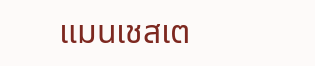แมนเชสเต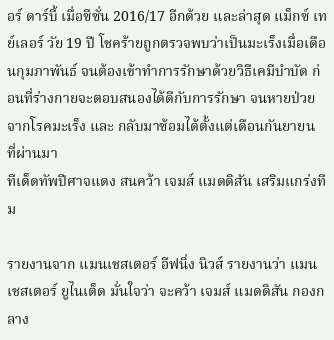อร์ ดาร์บี้ เมื่อซีซั่น 2016/17 อีกด้วย และล่าสุด แม็กซ์ เทย์เลอร์ วัย 19 ปี โชคร้ายถูกตรวจพบว่าเป็นมะเร็งเมื่อเดือนกุมภาพันธ์ จนต้องเข้าทำการรักษาด้วยวิธีเคมีบำบัด ก่อนที่ร่างกายจะตอบสนองได้ดีกับการรักษา จนหายป่วยจากโรคมะเร็ง และ กลับมาซ้อมได้ตั้งแต่เดือนกันยายน ที่ผ่านมา
ทีเด็ดทัพปีศาจแดง สนคว้า เจมส์ แมดดิสัน เสริมแกร่งทีม

รายงานจาก แมนเชสเตอร์ อีฟนิ่ง นิวส์ รายงานว่า แมนเชสเตอร์ ยูไนเต็ด มั่นใจว่า จะคว้า เจมส์ แมดดิสัน กองกลาง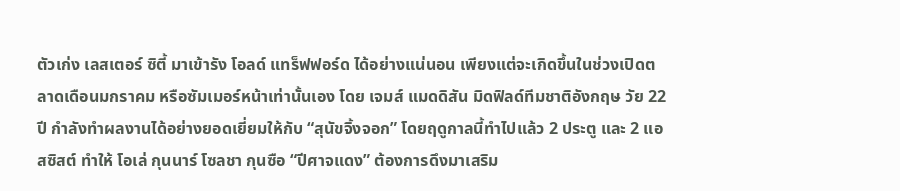ตัวเก่ง เลสเตอร์ ซิตี้ มาเข้ารัง โอลด์ แทร็ฟฟอร์ด ได้อย่างแน่นอน เพียงแต่จะเกิดขึ้นในช่วงเปิดตลาดเดือนมกราคม หรือซัมเมอร์หน้าเท่านั้นเอง โดย เจมส์ แมดดิสัน มิดฟิลด์ทีมชาติอังกฤษ วัย 22 ปี กำลังทำผลงานได้อย่างยอดเยี่ยมให้กับ “สุนัขจิ้งจอก” โดยฤดูกาลนี้ทำไปแล้ว 2 ประตู และ 2 แอสซิสต์ ทำให้ โอเล่ กุนนาร์ โซลชา กุนซือ “ปีศาจแดง” ต้องการดึงมาเสริม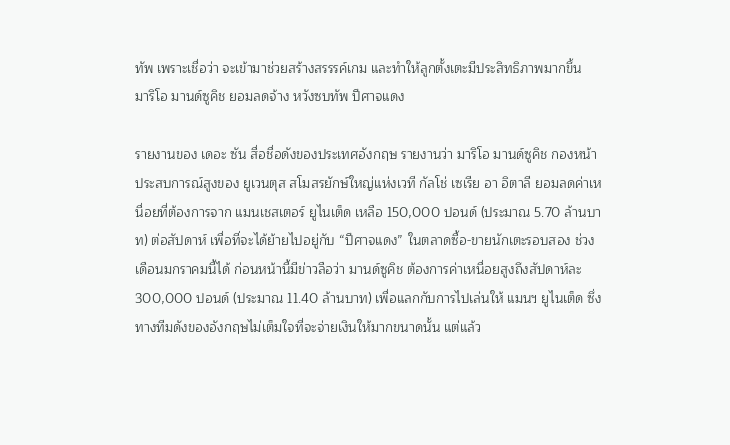ทัพ เพราะเชื่อว่า จะเข้ามาช่วยสร้างสรรรค์เกม และทำให้ลูกตั้งเตะมีประสิทธิภาพมากขึ้น
มาริโอ มานด์ซูคิช ยอมลดจ้าง หวังซบทัพ ปีศาจแดง

รายงานของ เดอะ ซัน สื่อชื่อดังของประเทศอังกฤษ รายงานว่า มาริโอ มานด์ซูคิช กองหน้าประสบการณ์สูงของ ยูเวนตุส สโมสรยักษ์ใหญ่แห่งเวที กัลโช่ เซเรีย อา อิตาลี ยอมลดค่าเหนื่อยที่ต้องการจาก แมนเชสเตอร์ ยูไนเต็ด เหลือ 150,000 ปอนด์ (ประมาณ 5.70 ล้านบาท) ต่อสัปดาห์ เพื่อที่จะได้ย้ายไปอยู่กับ “ปีศาจแดง” ในตลาดซื้อ-ขายนักเตะรอบสอง ช่วงเดือนมกราคมนี้ได้ ก่อนหน้านี้มีข่าวลือว่า มานด์ซูคิช ต้องการค่าเหนื่อยสูงถึงสัปดาห์ละ 300,000 ปอนด์ (ประมาณ 11.40 ล้านบาท) เพื่อแลกกับการไปเล่นให้ แมนฯ ยูไนเต็ด ซึ่งทางทีมดังของอังกฤษไม่เต็มใจที่จะจ่ายเงินให้มากขนาดนั้น แต่แล้ว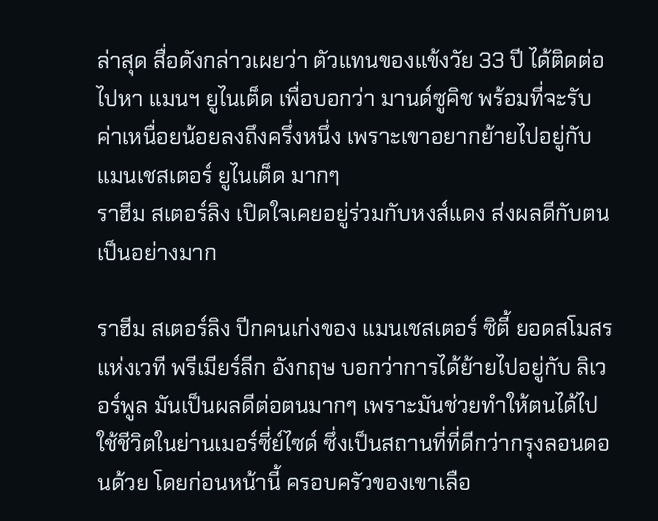ล่าสุด สื่อดังกล่าวเผยว่า ตัวแทนของแข้งวัย 33 ปี ได้ติดต่อไปหา แมนฯ ยูไนเต็ด เพื่อบอกว่า มานด์ซูคิช พร้อมที่จะรับค่าเหนื่อยน้อยลงถึงครึ่งหนึ่ง เพราะเขาอยากย้ายไปอยู่กับ แมนเชสเตอร์ ยูไนเต็ด มากๆ
ราฮีม สเตอร์ลิง เปิดใจเคยอยู่ร่วมกับหงส์แดง ส่งผลดีกับตนเป็นอย่างมาก

ราฮีม สเตอร์ลิง ปีกคนเก่งของ แมนเชสเตอร์ ซิตี้ ยอดสโมสรแห่งเวที พรีเมียร์ลีก อังกฤษ บอกว่าการได้ย้ายไปอยู่กับ ลิเวอร์พูล มันเป็นผลดีต่อตนมากๆ เพราะมันช่วยทำให้ตนได้ไปใช้ชีวิตในย่านเมอร์ซี่ย์ไซด์ ซึ่งเป็นสถานที่ที่ดีกว่ากรุงลอนดอนด้วย โดยก่อนหน้านี้ ครอบครัวของเขาเลือ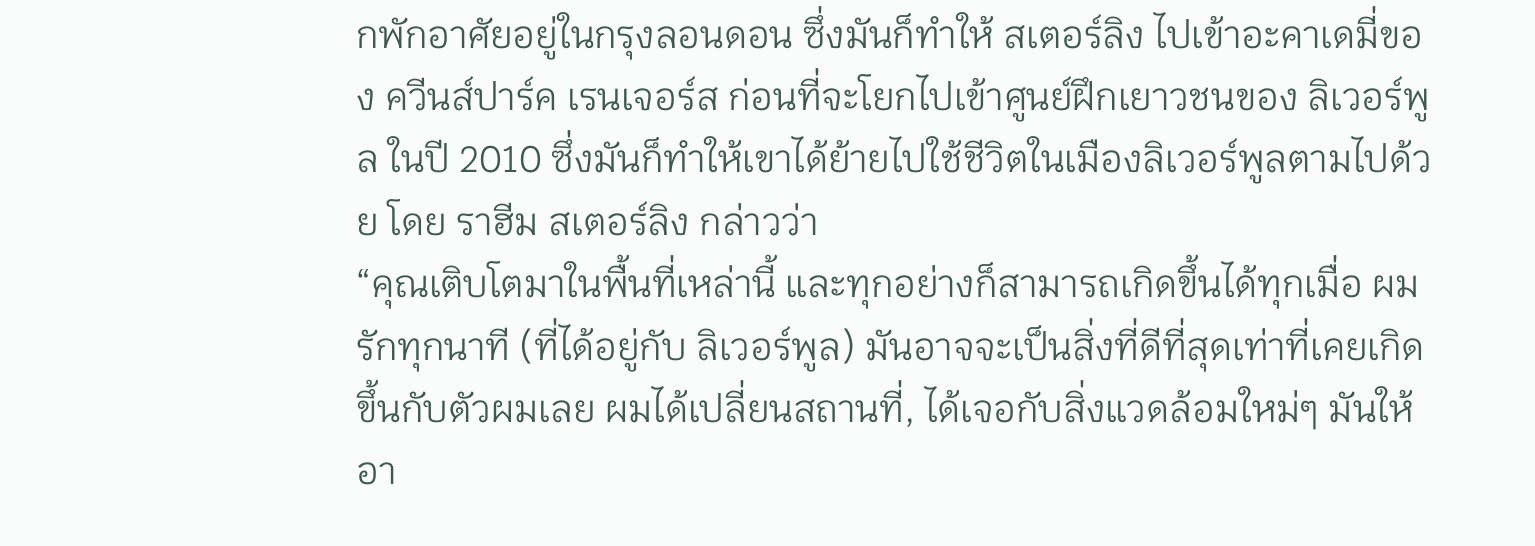กพักอาศัยอยู่ในกรุงลอนดอน ซึ่งมันก็ทำให้ สเตอร์ลิง ไปเข้าอะคาเดมี่ของ ควีนส์ปาร์ค เรนเจอร์ส ก่อนที่จะโยกไปเข้าศูนย์ฝึกเยาวชนของ ลิเวอร์พูล ในปี 2010 ซึ่งมันก็ทำให้เขาได้ย้ายไปใช้ชีวิตในเมืองลิเวอร์พูลตามไปด้วย โดย ราฮีม สเตอร์ลิง กล่าวว่า
“คุณเติบโตมาในพื้นที่เหล่านี้ และทุกอย่างก็สามารถเกิดขึ้นได้ทุกเมื่อ ผมรักทุกนาที (ที่ได้อยู่กับ ลิเวอร์พูล) มันอาจจะเป็นสิ่งที่ดีที่สุดเท่าที่เคยเกิดขึ้นกับตัวผมเลย ผมได้เปลี่ยนสถานที่, ได้เจอกับสิ่งแวดล้อมใหม่ๆ มันให้อา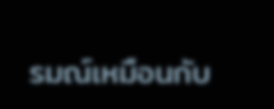รมณ์เหมือนกับ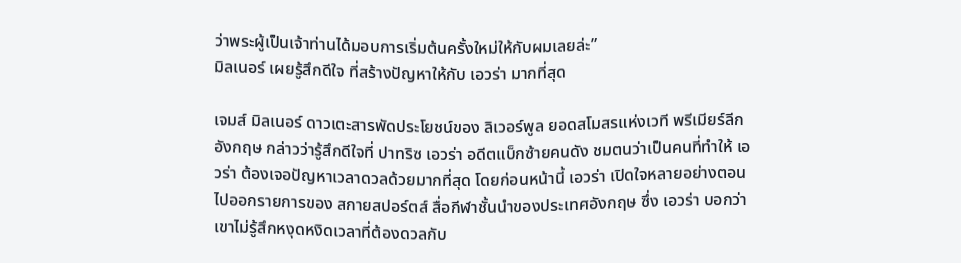ว่าพระผู้เป็นเจ้าท่านได้มอบการเริ่มต้นครั้งใหม่ให้กับผมเลยล่ะ”
มิลเนอร์ เผยรู้สึกดีใจ ที่สร้างปัญหาให้กับ เอวร่า มากที่สุด

เจมส์ มิลเนอร์ ดาวเตะสารพัดประโยชน์ของ ลิเวอร์พูล ยอดสโมสรแห่งเวที พรีเมียร์ลีก อังกฤษ กล่าวว่ารู้สึกดีใจที่ ปาทริซ เอวร่า อดีตแบ็กซ้ายคนดัง ชมตนว่าเป็นคนที่ทำให้ เอวร่า ต้องเจอปัญหาเวลาดวลด้วยมากที่สุด โดยก่อนหน้านี้ เอวร่า เปิดใจหลายอย่างตอนไปออกรายการของ สกายสปอร์ตส์ สื่อกีฬาชั้นนำของประเทศอังกฤษ ซึ่ง เอวร่า บอกว่าเขาไม่รู้สึกหงุดหงิดเวลาที่ต้องดวลกับ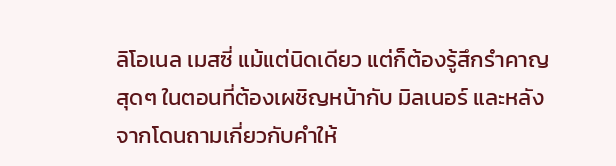ลิโอเนล เมสซี่ แม้แต่นิดเดียว แต่ก็ต้องรู้สึกรำคาญสุดๆ ในตอนที่ต้องเผชิญหน้ากับ มิลเนอร์ และหลังจากโดนถามเกี่ยวกับคำให้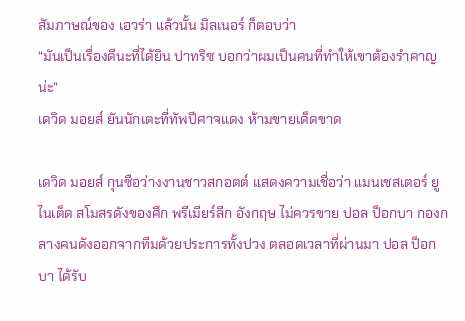สัมภาษณ์ของ เอวร่า แล้วนั้น มิลเนอร์ ก็ตอบว่า
“มันเป็นเรื่องดีนะที่ได้ยิน ปาทริซ บอกว่าผมเป็นคนที่ทำให้เขาต้องรำคาญน่ะ”
เดวิด มอยส์ ยันนักเตะที่ทัพปีศาจแดง ห้ามขายเด็ดขาด

เดวิด มอยส์ กุนซือว่างงานชาวสกอตต์ แสดงความเชื่อว่า แมนเชสเตอร์ ยูไนเต็ด สโมสรดังของศึก พรีเมียร์ลีก อังกฤษ ไม่ควรขาย ปอล ป็อกบา กองกลางคนดังออกจากทีมด้วยประการทั้งปวง ตลอดเวลาที่ผ่านมา ปอล ป็อกบา ได้รับ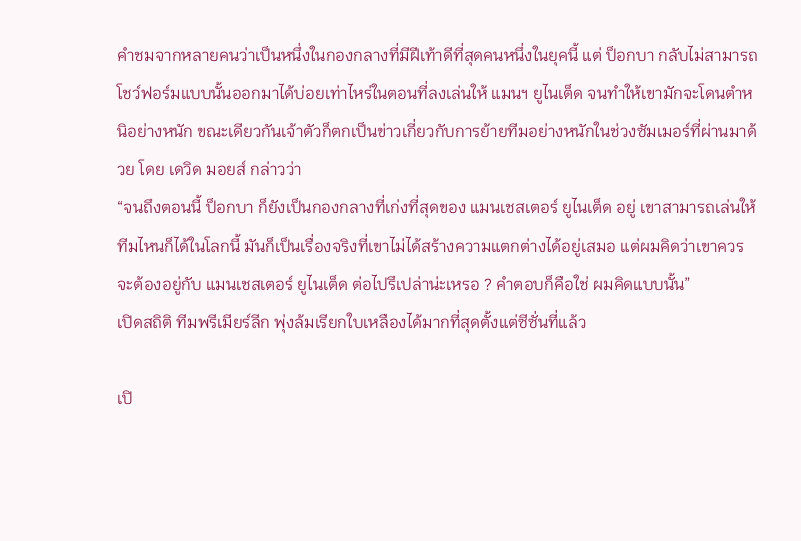คำชมจากหลายคนว่าเป็นหนึ่งในกองกลางที่มีฝีเท้าดีที่สุดคนหนึ่งในยุคนี้ แต่ ป็อกบา กลับไม่สามารถโชว์ฟอร์มแบบนั้นออกมาได้บ่อยเท่าไหร่ในตอนที่ลงเล่นให้ แมนฯ ยูไนเต็ด จนทำให้เขามักจะโดนตำหนิอย่างหนัก ขณะเดียวกันเจ้าตัวก็ตกเป็นข่าวเกี่ยวกับการย้ายทีมอย่างหนักในช่วงซัมเมอร์ที่ผ่านมาด้วย โดย เดวิด มอยส์ กล่าวว่า
“จนถึงตอนนี้ ป็อกบา ก็ยังเป็นกองกลางที่เก่งที่สุดของ แมนเชสเตอร์ ยูไนเต็ด อยู่ เขาสามารถเล่นให้ทีมไหนก็ได้ในโลกนี้ มันก็เป็นเรื่องจริงที่เขาไม่ได้สร้างความแตกต่างได้อยู่เสมอ แต่ผมคิดว่าเขาควรจะต้องอยู่กับ แมนเชสเตอร์ ยูไนเต็ด ต่อไปรึเปล่าน่ะเหรอ ? คำตอบก็คือใช่ ผมคิดแบบนั้น”
เปิดสถิติ ทีมพรีเมียร์ลีก พุ่งล้มเรียกใบเหลืองได้มากที่สุดตั้งแต่ซีซั่นที่แล้ว

เปิ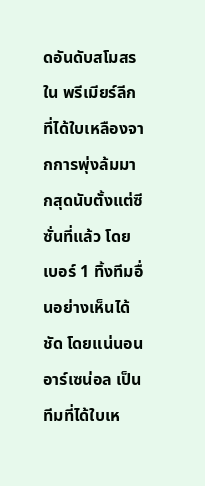ดอันดับสโมสรใน พรีเมียร์ลีก ที่ได้ใบเหลืองจากการพุ่งล้มมากสุดนับตั้งแต่ซีซั่นที่แล้ว โดยเบอร์ 1 ทิ้งทีมอื่นอย่างเห็นได้ชัด โดยแน่นอน อาร์เซน่อล เป็นทีมที่ได้ใบเห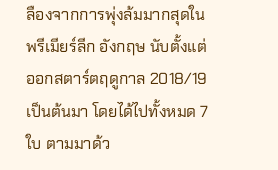ลืองจากการพุ่งล้มมากสุดใน พรีเมียร์ลีก อังกฤษ นับตั้งแต่ออกสตาร์ตฤดูกาล 2018/19 เป็นต้นมา โดยได้ไปทั้งหมด 7 ใบ ตามมาด้ว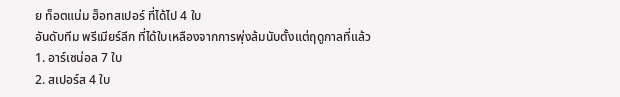ย ท็อตแน่ม ฮ็อทสเปอร์ ที่ได้ไป 4 ใบ
อันดับทีม พรีเมียร์ลีก ที่ได้ใบเหลืองจากการพุ่งล้มนับตั้งแต่ฤดูกาลที่แล้ว
1. อาร์เซน่อล 7 ใบ
2. สเปอร์ส 4 ใบ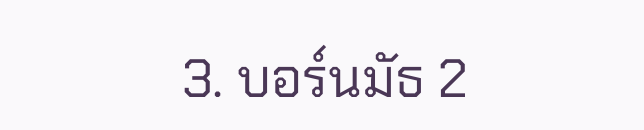3. บอร์นมัธ 2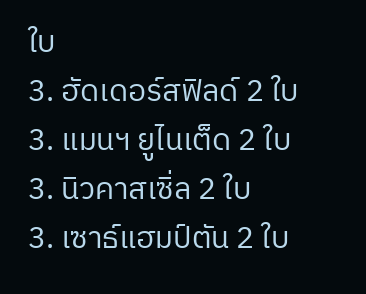ใบ
3. ฮัดเดอร์สฟิลด์ 2 ใบ
3. แมนฯ ยูไนเต็ด 2 ใบ
3. นิวคาสเซิ่ล 2 ใบ
3. เซาธ์แฮมป์ตัน 2 ใบ